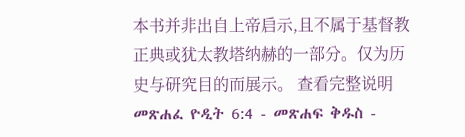本书并非出自上帝启示,且不属于基督教正典或犹太教塔纳赫的一部分。仅为历史与研究目的而展示。 查看完整说明 መጽሐፈ ዮዲት 6:4 - መጽሐፍ ቅዱስ -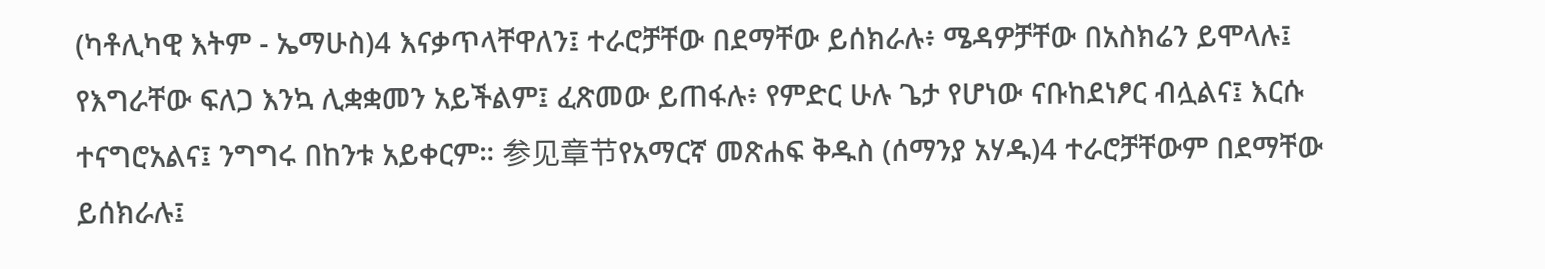(ካቶሊካዊ እትም - ኤማሁስ)4 እናቃጥላቸዋለን፤ ተራሮቻቸው በደማቸው ይሰክራሉ፥ ሜዳዎቻቸው በአስክሬን ይሞላሉ፤ የእግራቸው ፍለጋ እንኳ ሊቋቋመን አይችልም፤ ፈጽመው ይጠፋሉ፥ የምድር ሁሉ ጌታ የሆነው ናቡከደነፆር ብሏልና፤ እርሱ ተናግሮአልና፤ ንግግሩ በከንቱ አይቀርም። 参见章节የአማርኛ መጽሐፍ ቅዱስ (ሰማንያ አሃዱ)4 ተራሮቻቸውም በደማቸው ይሰክራሉ፤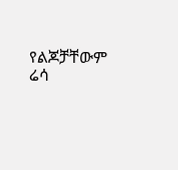የልጆቻቸውም ሬሳ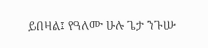ይበዛል፤ የዓለሙ ሁሉ ጌታ ንጉሡ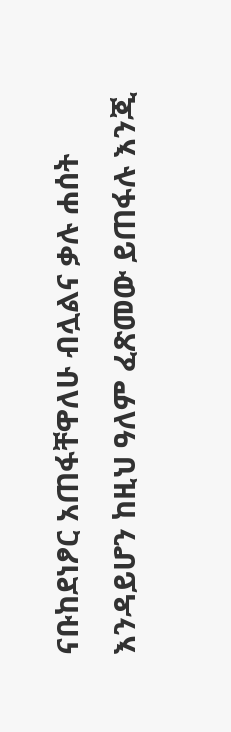ናቡከደነፆር አጠፋቸዋለሁ ብሏልና ቃሉ ሐሰት እንዳይሆን ከዚህ ዓለም ፈጽመው ይጠፋሉ እንጂ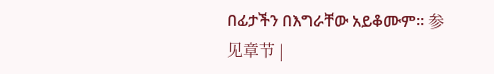በፊታችን በእግራቸው አይቆሙም። 参见章节 |